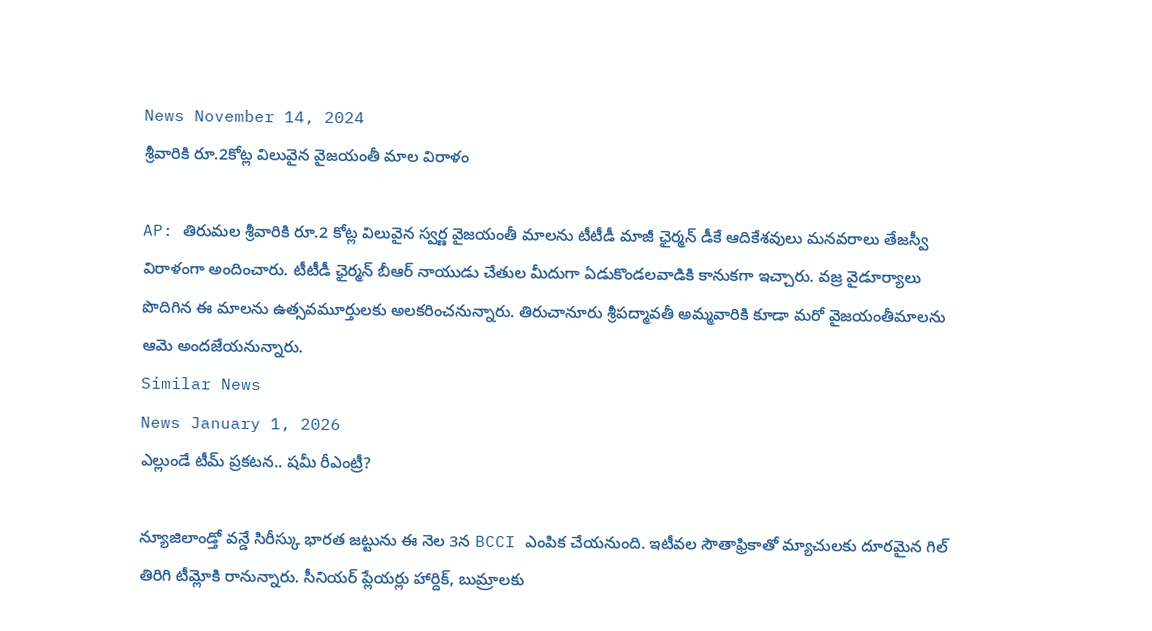News November 14, 2024
శ్రీవారికి రూ.2కోట్ల విలువైన వైజయంతీ మాల విరాళం

AP: తిరుమల శ్రీవారికి రూ.2 కోట్ల విలువైన స్వర్ణ వైజయంతీ మాలను టీటీడీ మాజీ ఛైర్మన్ డీకే ఆదికేశవులు మనవరాలు తేజస్వీ విరాళంగా అందించారు. టీటీడీ ఛైర్మన్ బీఆర్ నాయుడు చేతుల మీదుగా ఏడుకొండలవాడికి కానుకగా ఇచ్చారు. వజ్ర వైడూర్యాలు పొదిగిన ఈ మాలను ఉత్సవమూర్తులకు అలకరించనున్నారు. తిరుచానూరు శ్రీపద్మావతీ అమ్మవారికి కూడా మరో వైజయంతీమాలను ఆమె అందజేయనున్నారు.
Similar News
News January 1, 2026
ఎల్లుండే టీమ్ ప్రకటన.. షమీ రీఎంట్రీ?

న్యూజిలాండ్తో వన్డే సిరీస్కు భారత జట్టును ఈ నెల 3న BCCI ఎంపిక చేయనుంది. ఇటీవల సౌతాఫ్రికాతో మ్యాచులకు దూరమైన గిల్ తిరిగి టీమ్లోకి రానున్నారు. సీనియర్ ప్లేయర్లు హార్దిక్, బుమ్రాలకు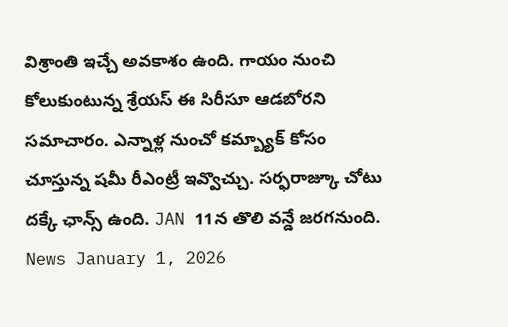విశ్రాంతి ఇచ్చే అవకాశం ఉంది. గాయం నుంచి కోలుకుంటున్న శ్రేయస్ ఈ సిరీసూ ఆడబోరని సమాచారం. ఎన్నాళ్ల నుంచో కమ్బ్యాక్ కోసం చూస్తున్న షమీ రీఎంట్రీ ఇవ్వొచ్చు. సర్ఫరాజ్కూ చోటు దక్కే ఛాన్స్ ఉంది. JAN 11న తొలి వన్డే జరగనుంది.
News January 1, 2026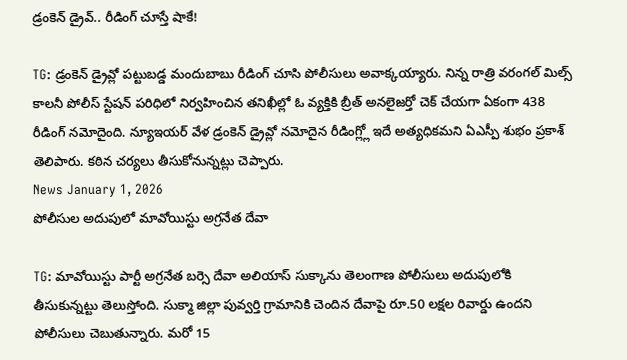డ్రంకెన్ డ్రైవ్.. రీడింగ్ చూస్తే షాకే!

TG: డ్రంకెన్ డ్రైవ్లో పట్టుబడ్డ మందుబాబు రీడింగ్ చూసి పోలీసులు అవాక్కయ్యారు. నిన్న రాత్రి వరంగల్ మిల్స్ కాలనీ పోలీస్ స్టేషన్ పరిధిలో నిర్వహించిన తనిఖీల్లో ఓ వ్యక్తికి బ్రీత్ అనలైజర్తో చెక్ చేయగా ఏకంగా 438 రీడింగ్ నమోదైంది. న్యూఇయర్ వేళ డ్రంకెన్ డ్రైవ్లో నమోదైన రీడింగ్ల్లో ఇదే అత్యధికమని ఏఎస్పీ శుభం ప్రకాశ్ తెలిపారు. కఠిన చర్యలు తీసుకోనున్నట్లు చెప్పారు.
News January 1, 2026
పోలీసుల అదుపులో మావోయిస్టు అగ్రనేత దేవా

TG: మావోయిస్టు పార్టీ అగ్రనేత బర్సె దేవా అలియాస్ సుక్కాను తెలంగాణ పోలీసులు అదుపులోకి తీసుకున్నట్టు తెలుస్తోంది. సుక్మా జిల్లా పువ్వర్తి గ్రామానికి చెందిన దేవాపై రూ.50 లక్షల రివార్డు ఉందని పోలీసులు చెబుతున్నారు. మరో 15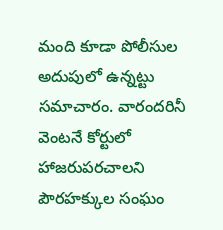మంది కూడా పోలీసుల అదుపులో ఉన్నట్టు సమాచారం. వారందరినీ వెంటనే కోర్టులో హాజరుపరచాలని పౌరహక్కుల సంఘం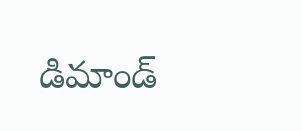డిమాండ్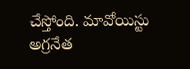చేస్తోంది. మావోయిస్టు అగ్రనేత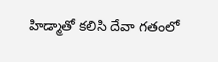హిడ్మాతో కలిసి దేవా గతంలో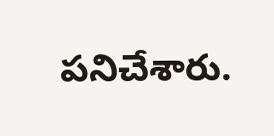పనిచేశారు.